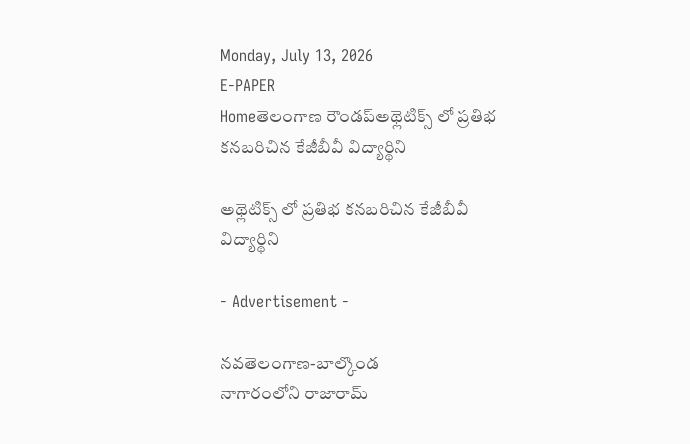Monday, July 13, 2026
E-PAPER
Homeతెలంగాణ రౌండప్అథ్లెటిక్స్ లో ప్రతిభ కనబరిచిన కేజీబీవీ విద్యార్థిని

అథ్లెటిక్స్ లో ప్రతిభ కనబరిచిన కేజీబీవీ విద్యార్థిని

- Advertisement -

నవతెలంగాణ-బాల్కొండ
నాగారంలోని రాజారామ్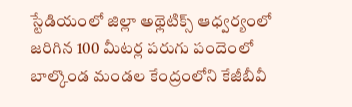స్టేడియంలో జిల్లా అథ్లెటిక్స్ ఆధ్వర్యంలో జరిగిన 100 మీటర్ల పరుగు పందెంలో బాల్కొండ మండల కేంద్రంలోని కేజీబీవీ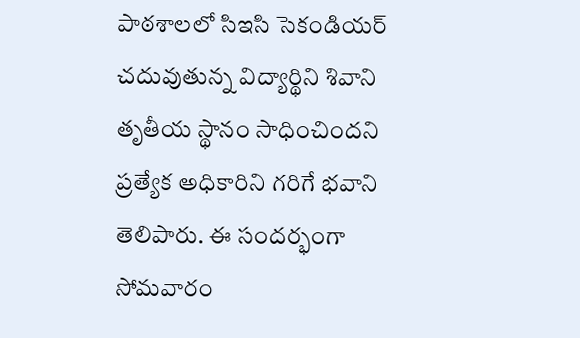పాఠశాలలో సిఇసి సెకండియర్ చదువుతున్న విద్యార్థిని శివాని తృతీయ స్థానం సాధించిందని ప్రత్యేక అధికారిని గరిగే భవాని తెలిపారు. ఈ సందర్భంగా సోమవారం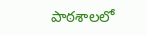పాఠశాలలో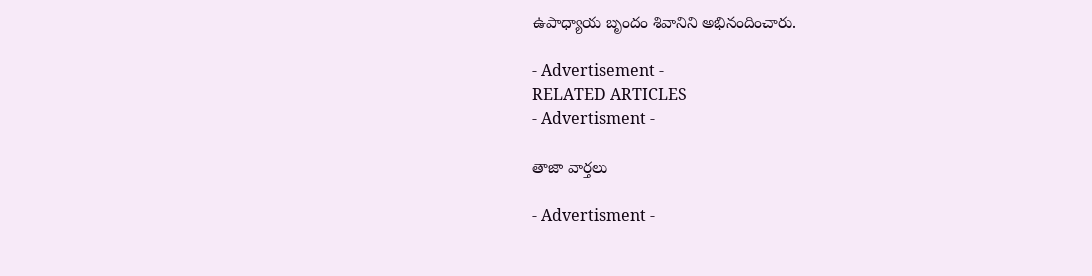ఉపాధ్యాయ బృందం శివానిని అభినందించారు.

- Advertisement -
RELATED ARTICLES
- Advertisment -

తాజా వార్తలు

- Advertisment -